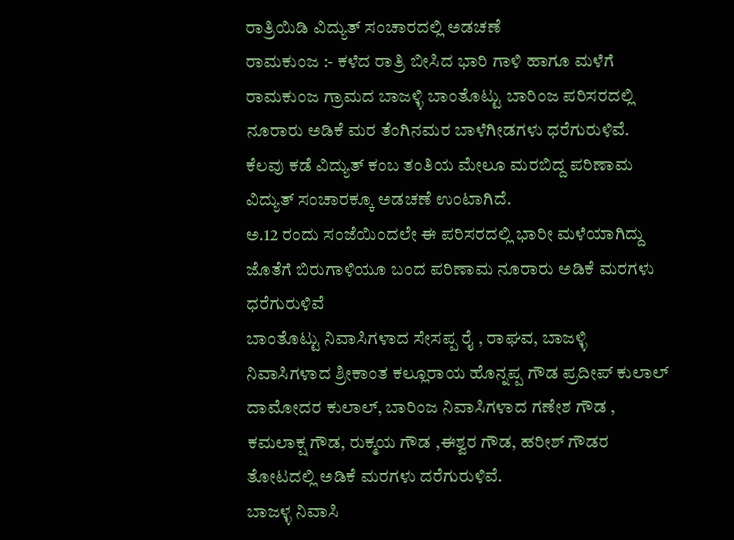ರಾತ್ರಿಯಿಡಿ ವಿದ್ಯುತ್ ಸಂಚಾರದಲ್ಲಿ ಅಡಚಣೆ
ರಾಮಕುಂಜ :- ಕಳೆದ ರಾತ್ರಿ ಬೀಸಿದ ಭಾರಿ ಗಾಳಿ ಹಾಗೂ ಮಳೆಗೆ ರಾಮಕುಂಜ ಗ್ರಾಮದ ಬಾಜಳ್ಳಿ ಬಾಂತೊಟ್ಟು ಬಾರಿಂಜ ಪರಿಸರದಲ್ಲಿ ನೂರಾರು ಅಡಿಕೆ ಮರ ತೆಂಗಿನಮರ ಬಾಳೆಗೀಡಗಳು ಧರೆಗುರುಳಿವೆ.
ಕೆಲವು ಕಡೆ ವಿದ್ಯುತ್ ಕಂಬ ತಂತಿಯ ಮೇಲೂ ಮರಬಿದ್ದ ಪರಿಣಾಮ ವಿದ್ಯುತ್ ಸಂಚಾರಕ್ಕೂ ಅಡಚಣೆ ಉಂಟಾಗಿದೆ.
ಅ.12 ರಂದು ಸಂಜೆಯಿಂದಲೇ ಈ ಪರಿಸರದಲ್ಲಿ ಭಾರೀ ಮಳೆಯಾಗಿದ್ದು ಜೊತೆಗೆ ಬಿರುಗಾಳಿಯೂ ಬಂದ ಪರಿಣಾಮ ನೂರಾರು ಅಡಿಕೆ ಮರಗಳು ಧರೆಗುರುಳಿವೆ
ಬಾಂತೊಟ್ಟು ನಿವಾಸಿಗಳಾದ ಸೇಸಪ್ಪ ರೈ , ರಾಘವ, ಬಾಜಳ್ಳಿ ನಿವಾಸಿಗಳಾದ ಶ್ರೀಕಾಂತ ಕಲ್ಲೂರಾಯ ಹೊನ್ನಪ್ಪ ಗೌಡ ಪ್ರದೀಪ್ ಕುಲಾಲ್ ದಾಮೋದರ ಕುಲಾಲ್, ಬಾರಿಂಜ ನಿವಾಸಿಗಳಾದ ಗಣೇಶ ಗೌಡ , ಕಮಲಾಕ್ಷ ಗೌಡ, ರುಕ್ಮಯ ಗೌಡ ,ಈಶ್ವರ ಗೌಡ, ಹರೀಶ್ ಗೌಡರ ತೋಟದಲ್ಲಿ ಅಡಿಕೆ ಮರಗಳು ದರೆಗುರುಳಿವೆ.
ಬಾಜಳ್ಳ ನಿವಾಸಿ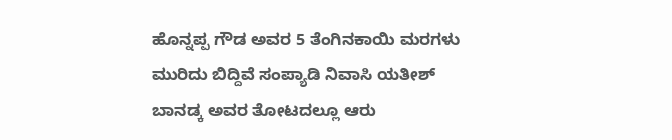ಹೊನ್ನಪ್ಪ ಗೌಡ ಅವರ 5 ತೆಂಗಿನಕಾಯಿ ಮರಗಳು ಮುರಿದು ಬಿದ್ದಿವೆ ಸಂಪ್ಯಾಡಿ ನಿವಾಸಿ ಯತೀಶ್ ಬಾನಡ್ಕ ಅವರ ತೋಟದಲ್ಲೂ ಆರು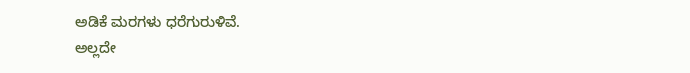ಅಡಿಕೆ ಮರಗಳು ಧರೆಗುರುಳಿವೆ.
ಅಲ್ಲದೇ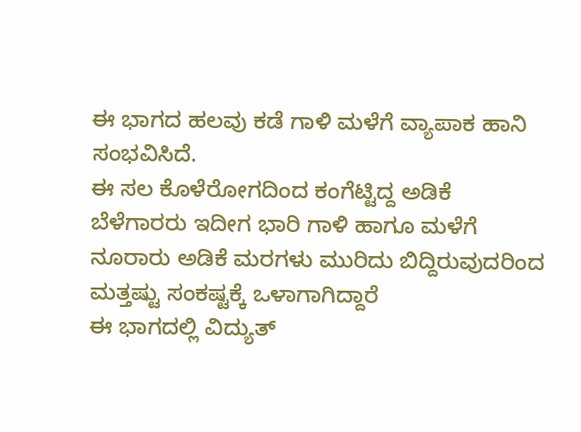ಈ ಭಾಗದ ಹಲವು ಕಡೆ ಗಾಳಿ ಮಳೆಗೆ ವ್ಯಾಪಾಕ ಹಾನಿ ಸಂಭವಿಸಿದೆ.
ಈ ಸಲ ಕೊಳೆರೋಗದಿಂದ ಕಂಗೆಟ್ಟಿದ್ದ ಅಡಿಕೆ ಬೆಳೆಗಾರರು ಇದೀಗ ಭಾರಿ ಗಾಳಿ ಹಾಗೂ ಮಳೆಗೆ ನೂರಾರು ಅಡಿಕೆ ಮರಗಳು ಮುರಿದು ಬಿದ್ದಿರುವುದರಿಂದ ಮತ್ತಷ್ಟು ಸಂಕಷ್ಟಕ್ಕೆ ಒಳಾಗಾಗಿದ್ದಾರೆ
ಈ ಭಾಗದಲ್ಲಿ ವಿದ್ಯುತ್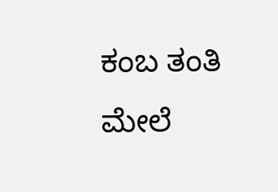ಕಂಬ ತಂತಿ ಮೇಲೆ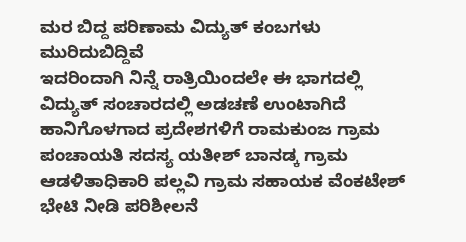ಮರ ಬಿದ್ದ ಪರಿಣಾಮ ವಿದ್ಯುತ್ ಕಂಬಗಳು ಮುರಿದುಬಿದ್ದಿವೆ
ಇದರಿಂದಾಗಿ ನಿನ್ನೆ ರಾತ್ರಿಯಿಂದಲೇ ಈ ಭಾಗದಲ್ಲಿ ವಿದ್ಯುತ್ ಸಂಚಾರದಲ್ಲಿ ಅಡಚಣೆ ಉಂಟಾಗಿದೆ
ಹಾನಿಗೊಳಗಾದ ಪ್ರದೇಶಗಳಿಗೆ ರಾಮಕುಂಜ ಗ್ರಾಮ ಪಂಚಾಯತಿ ಸದಸ್ಯ ಯತೀಶ್ ಬಾನಡ್ಕ ಗ್ರಾಮ ಆಡಳಿತಾಧಿಕಾರಿ ಪಲ್ಲವಿ ಗ್ರಾಮ ಸಹಾಯಕ ವೆಂಕಟೇಶ್ ಭೇಟಿ ನೀಡಿ ಪರಿಶೀಲನೆ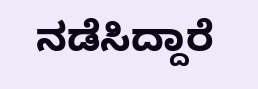ನಡೆಸಿದ್ದಾರೆ